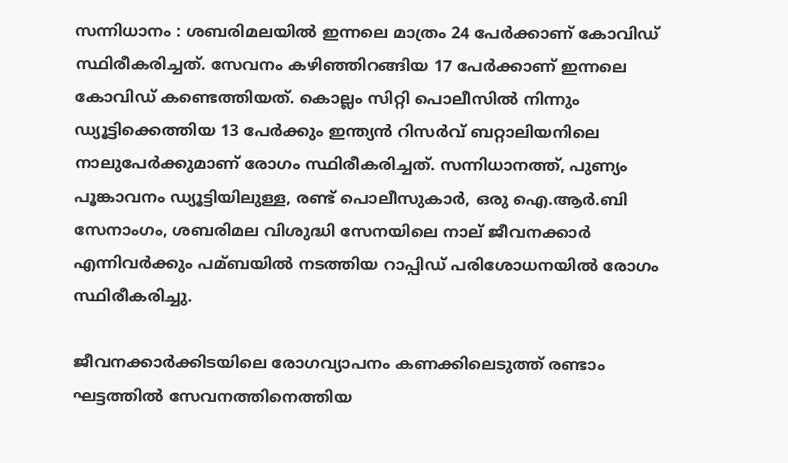സന്നിധാനം : ശബരിമലയില്‍ ഇന്നലെ മാത്രം 24 പേര്‍ക്കാണ് കോവിഡ് സ്ഥിരീകരിച്ചത്. സേവനം കഴിഞ്ഞിറങ്ങിയ 17 പേര്‍ക്കാണ് ഇന്നലെ കോവിഡ് കണ്ടെത്തിയത്. കൊല്ലം സിറ്റി പൊലീസില്‍ നിന്നും ഡ്യൂട്ടിക്കെത്തിയ 13 പേര്‍ക്കും ഇന്ത്യന്‍ റിസര്‍വ് ബറ്റാലിയനിലെ നാലുപേര്‍ക്കുമാണ് രോഗം സ്ഥിരീകരിച്ചത്. സന്നിധാനത്ത്, പുണ്യം പൂങ്കാവനം ഡ്യൂട്ടിയിലുള്ള, രണ്ട് പൊലീസുകാര്‍, ഒരു ഐ.ആര്‍.ബി സേനാംഗം, ശബരിമല വിശുദ്ധി സേനയിലെ നാല് ജീവനക്കാര്‍ എന്നിവര്‍ക്കും പമ്ബയില്‍ നടത്തിയ റാപ്പിഡ് പരിശോധനയില്‍ രോഗം സ്ഥിരീകരിച്ചു.

ജീവനക്കാര്‍ക്കിടയിലെ രോഗവ്യാപനം കണക്കിലെടുത്ത് രണ്ടാം ഘട്ടത്തില്‍ സേവനത്തിനെത്തിയ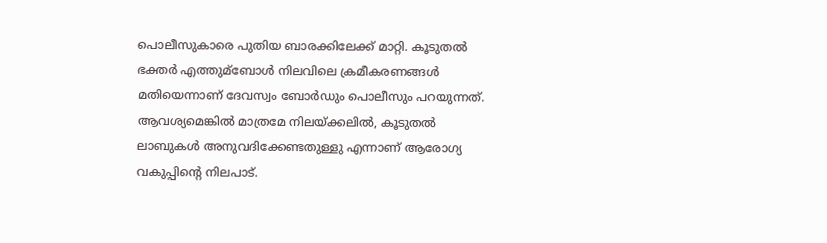പൊലീസുകാരെ പുതിയ ബാരക്കിലേക്ക് മാറ്റി. കൂടുതല്‍ ഭക്തര്‍ എത്തുമ്ബോള്‍ നിലവിലെ ക്രമീകരണങ്ങള്‍ മതിയെന്നാണ് ദേവസ്വം ബോര്‍ഡും പൊലീസും പറയുന്നത്. ആവശ്യമെങ്കില്‍ മാത്രമേ നിലയ്ക്കലില്‍, കൂടുതല്‍ ലാബുകള്‍ അനുവദിക്കേണ്ടതുള്ളു എന്നാണ് ആരോഗ്യ വകുപ്പിന്‍റെ നിലപാട്.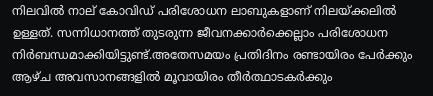നിലവില്‍ നാല് കോവിഡ് പരിശോധന ലാബുകളാണ് നിലയ്ക്കലില്‍ ഉള്ളത്. സന്നിധാനത്ത് തുടരുന്ന ജീവനക്കാര്‍ക്കെല്ലാം പരിശോധന നിര്‍ബന്ധമാക്കിയിട്ടുണ്ട്.അതേസമയം പ്രതിദിനം രണ്ടായിരം പേര്‍ക്കും ആഴ്ച അവസാനങ്ങളില്‍ മൂവായിരം തീര്‍ത്ഥാടകര്‍ക്കും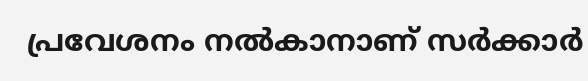പ്രവേശനം നല്‍കാനാണ് സര്‍ക്കാര്‍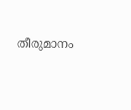തീരുമാനം